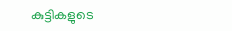കുട്ടികളുടെ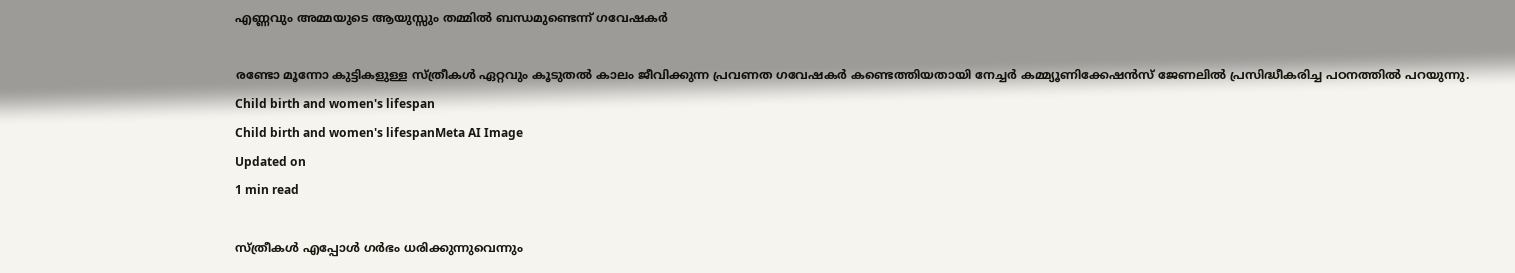എണ്ണവും അമ്മയുടെ ആയുസ്സും തമ്മിൽ ബന്ധമുണ്ടെന്ന് ഗവേഷകർ

രണ്ടോ മൂന്നോ കുട്ടികളുള്ള സ്ത്രീകൾ ഏറ്റവും കൂടുതൽ കാലം ജീവിക്കുന്ന പ്രവണത ഗവേഷകർ കണ്ടെത്തിയതായി നേച്ചർ കമ്മ്യൂണിക്കേഷൻസ് ജേണലിൽ പ്രസിദ്ധീകരിച്ച പഠനത്തിൽ പറയുന്നു.
Child birth and women's lifespan
Child birth and women's lifespanMeta AI Image
Updated on
1 min read

സ്ത്രീകൾ എപ്പോൾ ഗർഭം ധരിക്കുന്നുവെന്നും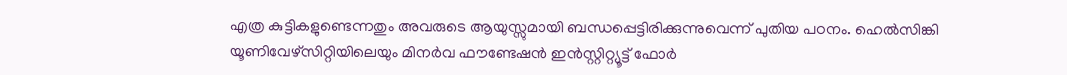എത്ര കുട്ടികളുണ്ടെന്നതും അവരുടെ ആയുസ്സുമായി ബന്ധപ്പെട്ടിരിക്കുന്നുവെന്ന് പുതിയ പഠനം. ഹെൽസിങ്കി യൂണിവേഴ്സിറ്റിയിലെയും മിനർവ ഫൗണ്ടേഷൻ ഇൻസ്റ്റിറ്റ്യൂട്ട് ഫോർ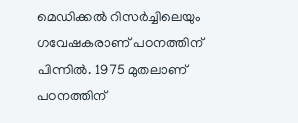മെഡിക്കൽ റിസർച്ചിലെയും ഗവേഷകരാണ് പഠനത്തിന് പിന്നിൽ. 1975 മുതലാണ് പഠനത്തിന്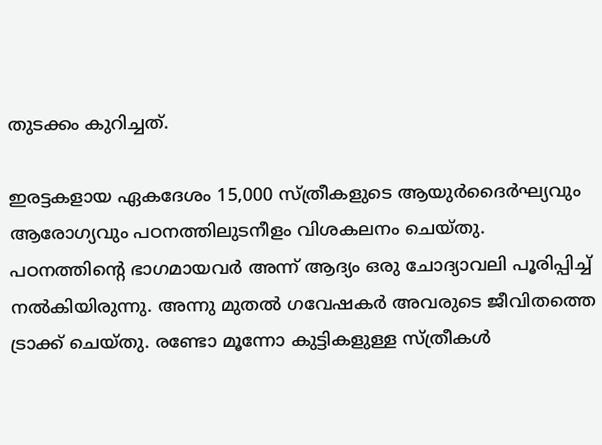തുടക്കം കുറിച്ചത്.

ഇരട്ടകളായ ഏകദേശം 15,000 സ്ത്രീകളുടെ ആയുർദൈർഘ്യവും ആരോഗ്യവും പഠനത്തിലുടനീളം വിശകലനം ചെയ്തു. പഠനത്തിന്റെ ഭാഗമായവർ അന്ന് ആദ്യം ഒരു ചോദ്യാവലി പൂരിപ്പിച്ച് നൽകിയിരുന്നു. അന്നു മുതൽ ഗവേഷകർ അവരുടെ ജീവിതത്തെ ട്രാക്ക് ചെയ്തു. രണ്ടോ മൂന്നോ കുട്ടികളുള്ള സ്ത്രീകൾ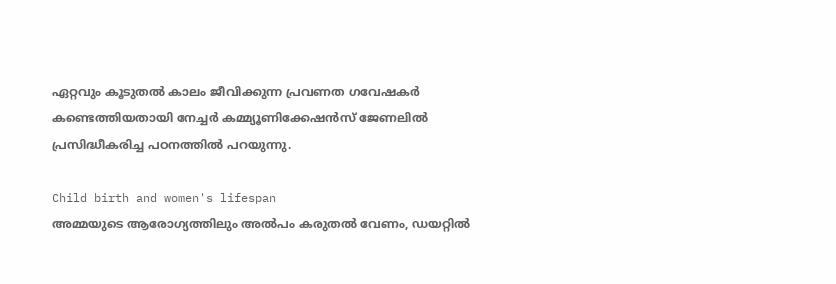ഏറ്റവും കൂടുതൽ കാലം ജീവിക്കുന്ന പ്രവണത ഗവേഷകർ കണ്ടെത്തിയതായി നേച്ചർ കമ്മ്യൂണിക്കേഷൻസ് ജേണലിൽ പ്രസിദ്ധീകരിച്ച പഠനത്തിൽ പറയുന്നു.

Child birth and women's lifespan
അമ്മയുടെ ആരോഗ്യത്തിലും അൽപം കരുതൽ വേണം, ഡയറ്റിൽ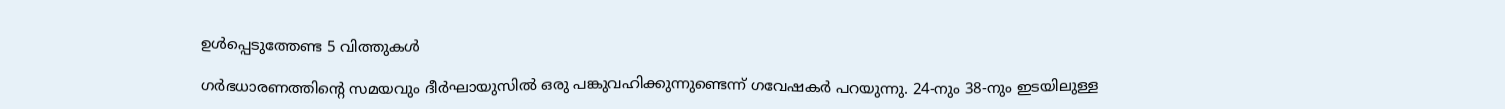ഉൾപ്പെടുത്തേണ്ട 5 വിത്തുകൾ

ഗർഭധാരണത്തിന്റെ സമയവും ദീർഘായുസിൽ ഒരു പങ്കുവഹിക്കുന്നുണ്ടെന്ന് ഗവേഷകർ പറയുന്നു. 24-നും 38-നും ഇടയിലുള്ള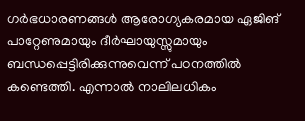ഗർഭധാരണങ്ങൾ ആരോഗ്യകരമായ ഏജിങ് പാറ്റേണുമായും ദീർഘായുസ്സുമായും ബന്ധപ്പെട്ടിരിക്കുന്നുവെന്ന് പഠനത്തിൽ കണ്ടെത്തി. എന്നാൽ നാലിലധികം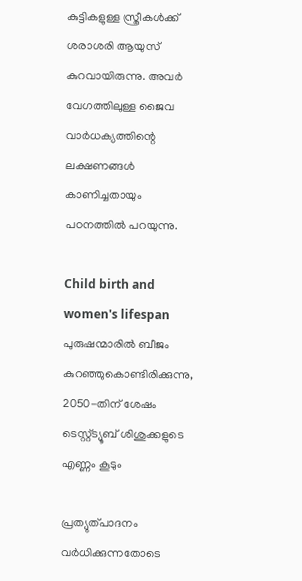കുട്ടികളുള്ള സ്ത്രീകൾക്ക് ശരാശരി ആയുസ് കുറവായിരുന്നു. അവർ വേഗത്തിലുള്ള ജൈവ വാർധക്യത്തിന്റെ ലക്ഷണങ്ങൾ കാണിച്ചതായും പഠനത്തിൽ പറയുന്നു.

Child birth and women's lifespan
പുരുഷന്മാരിൽ ബീജം കുറഞ്ഞുകൊണ്ടിരിക്കുന്നു, 2050-തിന് ശേഷം ടെസ്റ്റ്ട്യൂബ് ശിശുക്കളുടെ എണ്ണം കൂടും

പ്രത്യുത്പാദനം വർധിക്കുന്നതോടെ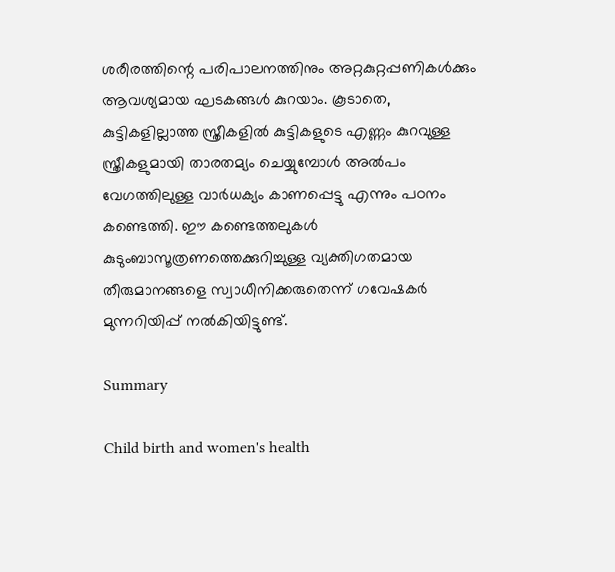ശരീരത്തിന്റെ പരിപാലനത്തിനും അറ്റകുറ്റപ്പണികൾക്കും ആവശ്യമായ ഘടകങ്ങൾ കുറയാം. കൂടാതെ, കുട്ടികളില്ലാത്ത സ്ത്രീകളിൽ കുട്ടികളുടെ എണ്ണം കുറവുള്ള സ്ത്രീകളുമായി താരതമ്യം ചെയ്യുമ്പോൾ അൽപം വേഗത്തിലുള്ള വാർധക്യം കാണപ്പെട്ടു എന്നും പഠനം കണ്ടെത്തി. ഈ കണ്ടെത്തലുകൾ കുടുംബാസൂത്രണത്തെക്കുറിച്ചുള്ള വ്യക്തിഗതമായ തീരുമാനങ്ങളെ സ്വാധീനിക്കരുതെന്ന് ഗവേഷകർ മുന്നറിയിപ്പ് നൽകിയിട്ടുണ്ട്.

Summary

Child birth and women's health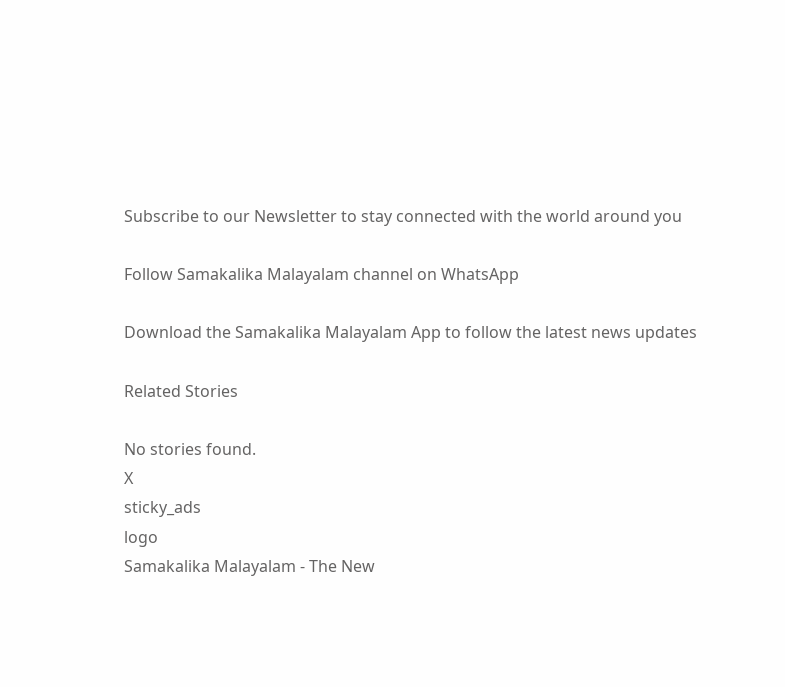Subscribe to our Newsletter to stay connected with the world around you

Follow Samakalika Malayalam channel on WhatsApp

Download the Samakalika Malayalam App to follow the latest news updates

Related Stories

No stories found.
X
sticky_ads
logo
Samakalika Malayalam - The New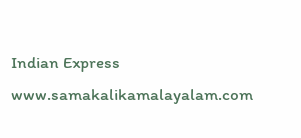Indian Express
www.samakalikamalayalam.com